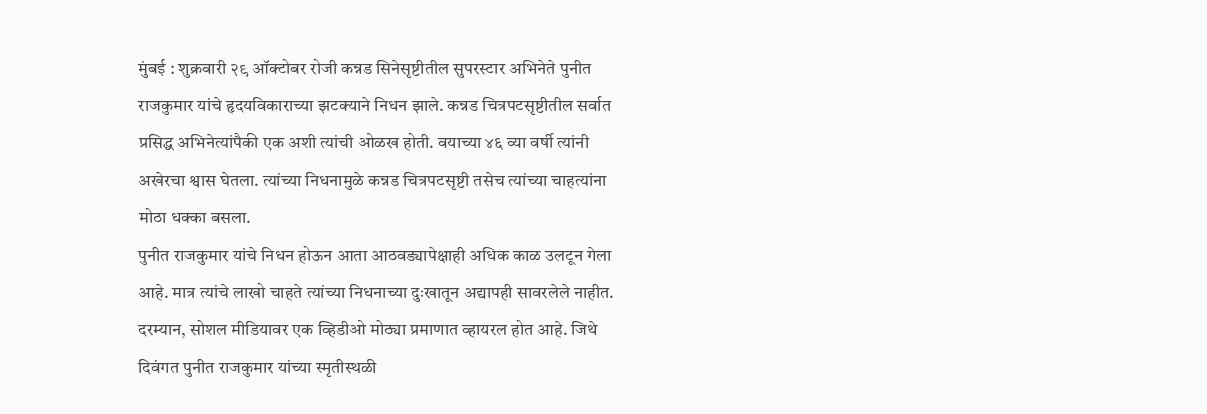मुंबई : शुक्रवारी २९ ऑक्टोबर रोजी कन्नड सिनेसृष्टीतील सुपरस्टार अभिनेते पुनीत राजकुमार यांचे हृदयविकाराच्या झटक्याने निधन झाले. कन्नड चित्रपटसृष्टीतील सर्वात प्रसिद्ध अभिनेत्यांपैकी एक अशी त्यांची ओळख होती. वयाच्या ४६ व्या वर्षी त्यांनी अखेरचा श्वास घेतला. त्यांच्या निधनामुळे कन्नड चित्रपटसृष्टी तसेच त्यांच्या चाहत्यांना मोठा धक्का बसला.
पुनीत राजकुमार यांचे निधन होऊन आता आठवड्यापेक्षाही अधिक काळ उलटून गेला आहे. मात्र त्यांचे लाखो चाहते त्यांच्या निधनाच्या दुःखातून अद्यापही सावरलेले नाहीत.
दरम्यान, सोशल मीडियावर एक व्हिडीओ मोठ्या प्रमाणात व्हायरल होत आहे. जिथे दिवंगत पुनीत राजकुमार यांच्या स्मृतीस्थळी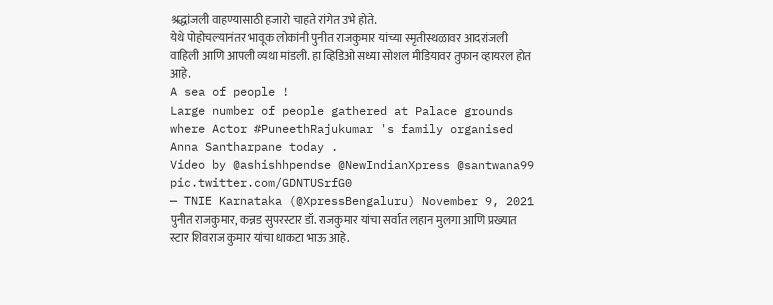श्रद्धांजली वाहण्यासाठी हजारो चाहते रांगेत उभे होते.
येथे पोहोचल्यानंतर भावूक लोकांनी पुनीत राजकुमार यांच्या स्मृतीस्थळावर आदरांजली वाहिली आणि आपली व्यथा मांडली. हा व्हिडिओ सध्या सोशल मीडियावर तुफान व्हायरल होत आहे.
A sea of people !
Large number of people gathered at Palace grounds where Actor #PuneethRajukumar 's family organised Anna Santharpane today .
Video by @ashishhpendse @NewIndianXpress @santwana99 pic.twitter.com/GDNTUSrfG0
— TNIE Karnataka (@XpressBengaluru) November 9, 2021
पुनीत राजकुमार, कन्नड सुपरस्टार डॉ. राजकुमार यांचा सर्वात लहान मुलगा आणि प्रख्यात स्टार शिवराज कुमार यांचा धाकटा भाऊ आहे.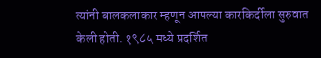त्यांनी बालकलाकार म्हणून आपल्या कारकिर्दीला सुरुवात केली होती. १९८५ मध्ये प्रदर्शित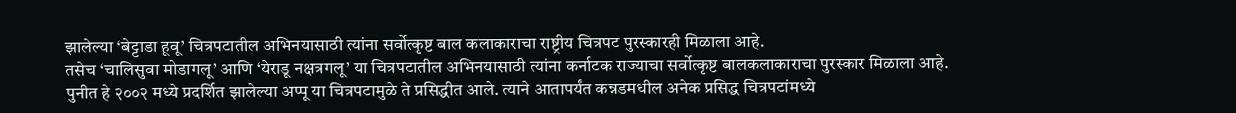झालेल्या ‘बेट्टाडा हूवू’ चित्रपटातील अभिनयासाठी त्यांना सर्वोत्कृष्ट बाल कलाकाराचा राष्ट्रीय चित्रपट पुरस्कारही मिळाला आहे.
तसेच ‘चालिसुवा मोडागलू’ आणि ‘येराडू नक्षत्रगलू’ या चित्रपटातील अभिनयासाठी त्यांना कर्नाटक राज्याचा सर्वोत्कृष्ट बालकलाकाराचा पुरस्कार मिळाला आहे.
पुनीत हे २००२ मध्ये प्रदर्शित झालेल्या अप्पू या चित्रपटामुळे ते प्रसिद्धीत आले. त्याने आतापर्यंत कन्नडमधील अनेक प्रसिद्ध चित्रपटांमध्ये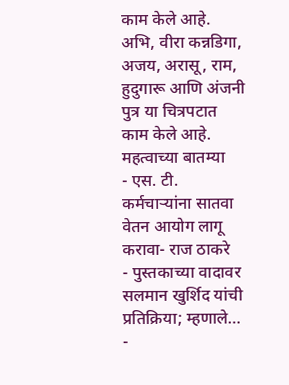काम केले आहे. अभि, वीरा कन्नडिगा, अजय, अरासू, राम, हुदुगारू आणि अंजनी पुत्र या चित्रपटात काम केले आहे.
महत्वाच्या बातम्या
- एस. टी. कर्मचाऱ्यांना सातवा वेतन आयोग लागू करावा- राज ठाकरे
- पुस्तकाच्या वादावर सलमान खुर्शिद यांची प्रतिक्रिया; म्हणाले…
-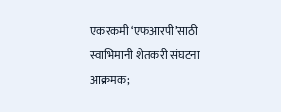एकरकमी ‘एफआरपी’साठी स्वाभिमानी शेतकरी संघटना आक्रमक;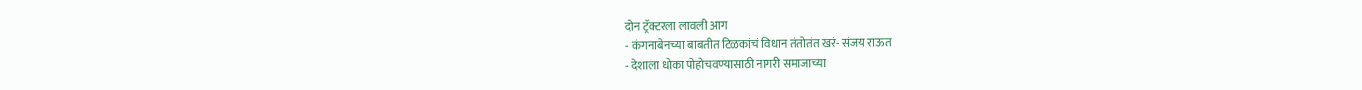दोन ट्रॅक्टरला लावली आग
- कंगनाबेनच्या बाबतीत टिळकांचं विधान तंतोतंत खरं- संजय राऊत
- देशाला धोका पोहोचवण्यासाठी नागरी समाजाच्या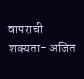वापराची शक्यता- अजित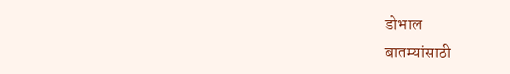डोभाल
बातम्यांसाठी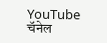YouTube चॅनेल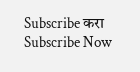Subscribe करा
Subscribe Now